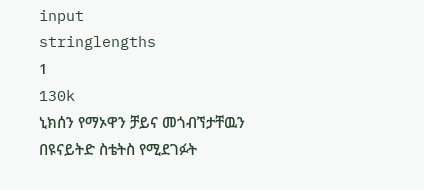input
stringlengths
1
130k
ኒክሰን የማኦዋን ቻይና መጎብኘታቸዉን በዩናይትድ ስቴትስ የሚደገፉት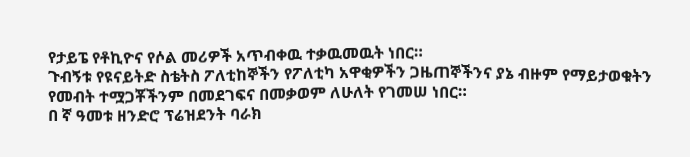የታይፔ የቶኪዮና የሶል መሪዎች አጥብቀዉ ተቃዉመዉት ነበር።
ጉብኝቱ የዩናይትድ ስቴትስ ፖለቲከኞችን የፖለቲካ አዋቂዎችን ጋዜጠኞችንና ያኔ ብዙም የማይታወቁትን የመብት ተሟጋቾችንም በመደገፍና በመቃወም ለሁለት የገመሠ ነበር።
በ ኛ ዓመቱ ዘንድሮ ፕሬዝደንት ባራክ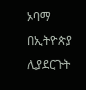ኦባማ በኢትዮጵያ ሊያደርጉት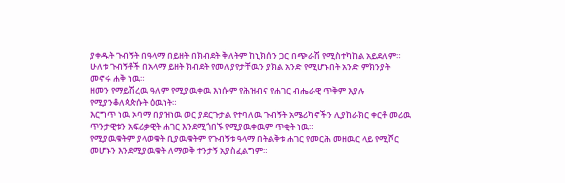ያቀዱት ጉብኝት በዓላማ በይዘት በክብደት ቅለትም ከኒክሰን ጋር በጭራሽ የሚስተካከል አይደለም።
ሁለቱ ጉብኝቶች በአላማ ይዘት ክብደት የመለያየታቸዉን ያክል አንድ የሚሆኑበት አንድ ምክንያት መኖሩ ሐቅ ነዉ።
ዘመን የማይሽረዉ ዓለም የሚያዉቀዉ እነሱም የሕዝብና የሐገር ብሔራዊ ጥቅም እያሉ የሚያንቆለጳጵሱት ዕዉነት።
እርግጥ ነዉ ኦባማ በያዝነዉ ወር ያደርጉታል የተባለዉ ጉብኝት አሜሪካኖችን ሊያከራክር ቀርቶ መሪዉ ጥንታዊቱን አፍሪቃዊት ሐገር እንደሚጎበኙ የሚያዉቀዉም ጥቂት ነዉ።
የሚያዉቁትም ያላወቁት ቢያዉቁትም የጉብኝቱ ዓላማ በትልቅቱ ሐገር የመርሕ መዘዉር ላይ የሚሾር መሆኑን እንደሚያዉቁት ለማወቅ ተንታኝ አያስፈልግም።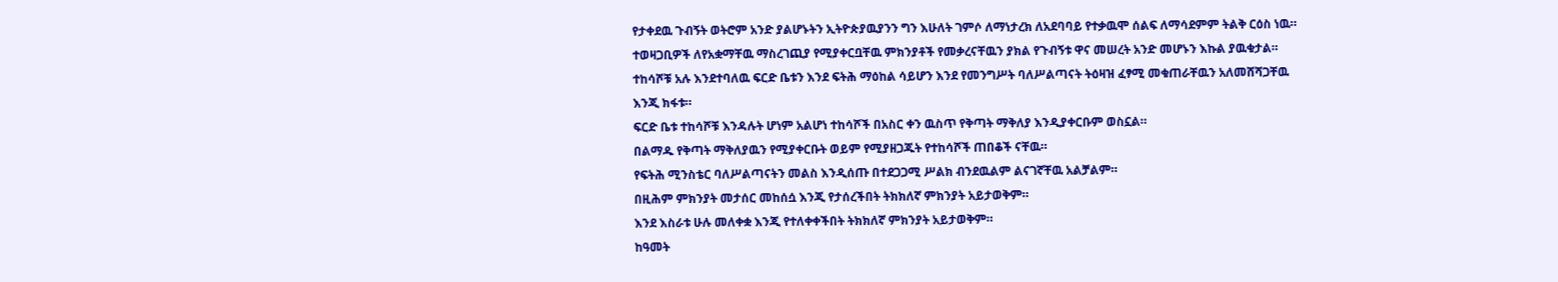የታቀደዉ ጉብኝት ወትሮም አንድ ያልሆኑትን ኢትዮጵያዉያንን ግን እሁለት ገምሶ ለማነታረክ ለአደባባይ የተቃዉሞ ሰልፍ ለማሳደምም ትልቅ ርዕስ ነዉ።
ተወዛጋቢዎች ለየአቋማቸዉ ማስረገጪያ የሚያቀርቧቸዉ ምክንያቶች የመቃረናቸዉን ያክል የጉብኝቱ ዋና መሠረት አንድ መሆኑን እኩል ያዉቁታል።
ተከሳሾቹ አሉ እንደተባለዉ ፍርድ ቤቱን እንደ ፍትሕ ማዕከል ሳይሆን እንደ የመንግሥት ባለሥልጣናት ትዕዛዝ ፈፃሚ መቁጠራቸዉን አለመሸሻጋቸዉ እንጂ ክፋቱ።
ፍርድ ቤቱ ተከሳሾቹ እንዳሉት ሆነም አልሆነ ተከሳሾች በአስር ቀን ዉስጥ የቅጣት ማቅለያ እንዲያቀርቡም ወስኗል።
በልማዱ የቅጣት ማቅለያዉን የሚያቀርቡት ወይም የሚያዘጋጁት የተከሳሾች ጠበቆች ናቸዉ።
የፍትሕ ሚንስቴር ባለሥልጣናትን መልስ እንዲሰጡ በተደጋጋሚ ሥልክ ብንደዉልም ልናገኛቸዉ አልቻልም።
በዚሕም ምክንያት መታሰር መከሰሷ እንጂ የታሰረችበት ትክክለኛ ምክንያት አይታወቅም።
እንደ እስራቱ ሁሉ መለቀቋ እንጂ የተለቀቀችበት ትክክለኛ ምክንያት አይታወቅም።
ከዓመት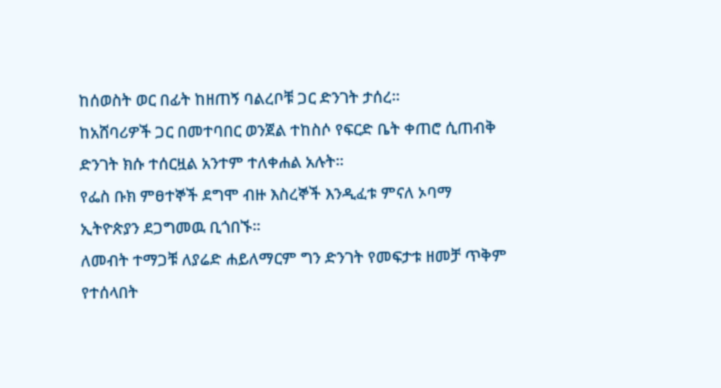ከሰወስት ወር በፊት ከዘጠኝ ባልረቦቹ ጋር ድንገት ታሰረ።
ከአሸባሪዎች ጋር በመተባበር ወንጀል ተከስሶ የፍርድ ቤት ቀጠሮ ሲጠብቅ ድንገት ክሱ ተሰርዟል አንተም ተለቀሐል አሉት።
የፌስ ቡክ ምፀተኞች ደግሞ ብዙ እስረኞች እንዲፈቱ ምናለ ኦባማ ኢትዮጵያን ደጋግመዉ ቢጎበኙ።
ለመብት ተማጋቹ ለያሬድ ሐይለማርም ግን ድንገት የመፍታቱ ዘመቻ ጥቅም የተሰላበት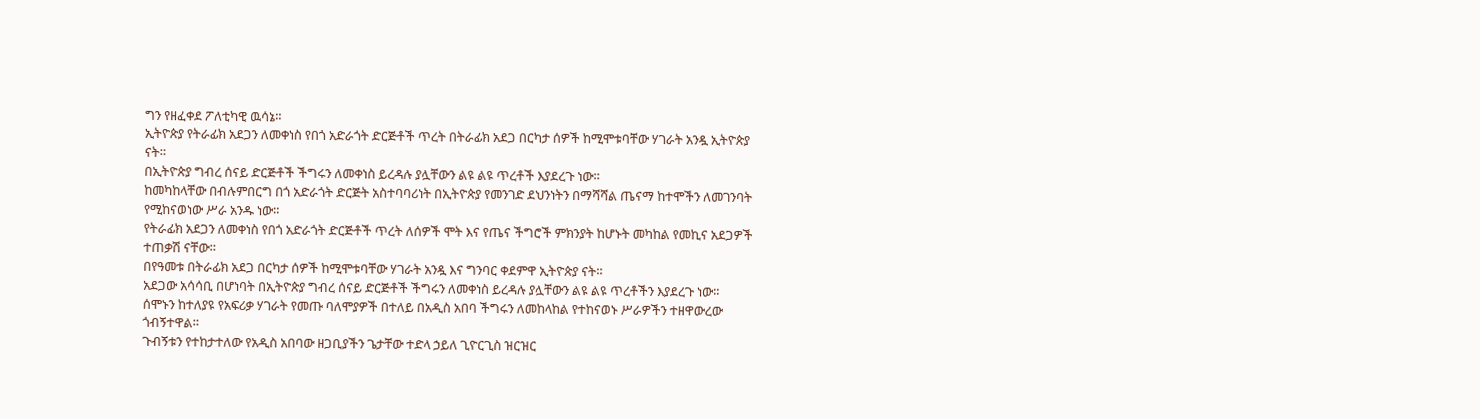ግን የዘፈቀደ ፖለቲካዊ ዉሳኔ።
ኢትዮጵያ የትራፊክ አደጋን ለመቀነስ የበጎ አድራጎት ድርጅቶች ጥረት በትራፊክ አደጋ በርካታ ሰዎች ከሚሞቱባቸው ሃገራት አንዷ ኢትዮጵያ ናት።
በኢትዮጵያ ግብረ ሰናይ ድርጅቶች ችግሩን ለመቀነስ ይረዳሉ ያሏቸውን ልዩ ልዩ ጥረቶች እያደረጉ ነው።
ከመካከላቸው በብሉምበርግ በጎ አድራጎት ድርጅት አስተባባሪነት በኢትዮጵያ የመንገድ ደህንነትን በማሻሻል ጤናማ ከተሞችን ለመገንባት የሚከናወነው ሥራ አንዱ ነው።
የትራፊክ አደጋን ለመቀነስ የበጎ አድራጎት ድርጅቶች ጥረት ለሰዎች ሞት እና የጤና ችግሮች ምክንያት ከሆኑት መካከል የመኪና አደጋዎች ተጠቃሽ ናቸው።
በየዓመቱ በትራፊክ አደጋ በርካታ ሰዎች ከሚሞቱባቸው ሃገራት አንዷ እና ግንባር ቀደምዋ ኢትዮጵያ ናት።
አደጋው አሳሳቢ በሆነባት በኢትዮጵያ ግብረ ሰናይ ድርጅቶች ችግሩን ለመቀነስ ይረዳሉ ያሏቸውን ልዩ ልዩ ጥረቶችን እያደረጉ ነው።
ሰሞኑን ከተለያዩ የአፍሪቃ ሃገራት የመጡ ባለሞያዎች በተለይ በአዲስ አበባ ችግሩን ለመከላከል የተከናወኑ ሥራዎችን ተዘዋውረው ጎብኝተዋል።
ጉብኝቱን የተከታተለው የአዲስ አበባው ዘጋቢያችን ጌታቸው ተድላ ኃይለ ጊዮርጊስ ዝርዝር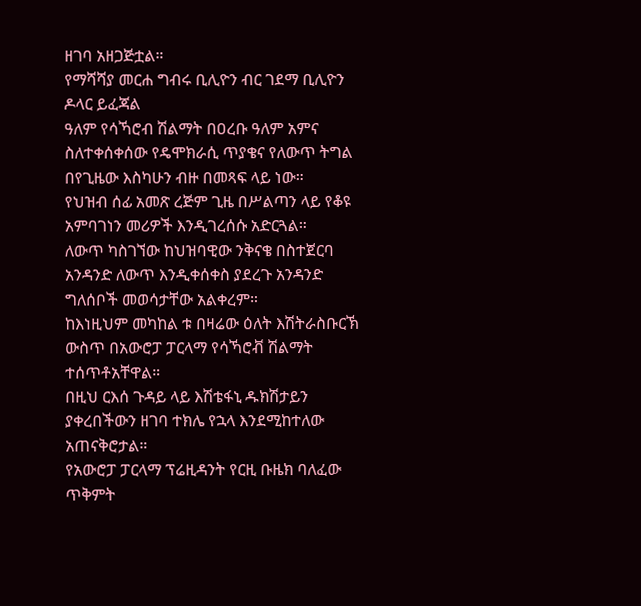ዘገባ አዘጋጅቷል።
የማሻሻያ መርሐ ግብሩ ቢሊዮን ብር ገደማ ቢሊዮን ዶላር ይፈጃል
ዓለም የሳኻሮብ ሽልማት በዐረቡ ዓለም አምና ስለተቀሰቀሰው የዴሞክራሲ ጥያቄና የለውጥ ትግል በየጊዜው እስካሁን ብዙ በመጻፍ ላይ ነው።
የህዝብ ሰፊ አመጽ ረጅም ጊዜ በሥልጣን ላይ የቆዩ አምባገነን መሪዎች እንዲገረሰሱ አድርጓል።
ለውጥ ካስገኘው ከህዝባዊው ንቅናቄ በስተጀርባ አንዳንድ ለውጥ እንዲቀሰቀስ ያደረጉ አንዳንድ ግለሰቦች መወሳታቸው አልቀረም።
ከእነዚህም መካከል ቱ በዛሬው ዕለት እሽትራስቡርኽ ውስጥ በአውሮፓ ፓርላማ የሳኻሮቭ ሽልማት ተሰጥቶአቸዋል።
በዚህ ርእሰ ጉዳይ ላይ እሽቴፋኒ ዱክሽታይን ያቀረበችውን ዘገባ ተክሌ የኋላ እንደሚከተለው አጠናቅሮታል።
የአውሮፓ ፓርላማ ፕሬዚዳንት የርዚ ቡዜክ ባለፈው ጥቅምት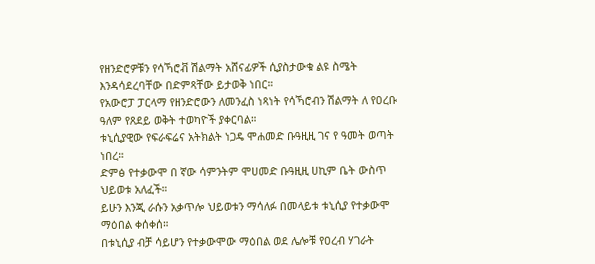የዘንድሮዎቹን የሳኻሮቭ ሽልማት አሸናፊዎች ሲያስታውቁ ልዩ ስሜት እንዳሳደረባቸው በድምጻቸው ይታወቅ ነበር።
የአውሮፓ ፓርላማ የዘንድሮውን ለመንፈስ ነጻነት የሳኻሮብን ሽልማት ለ የዐረቡ ዓለም የጸደይ ወቅት ተወካዮች ያቀርባል።
ቱኒሲያዊው የፍራፍሬና አትክልት ነጋዴ ሞሐመድ ቡዓዚዚ ገና የ ዓመት ወጣት ነበረ።
ድምፅ የተቃውሞ በ ኛው ሳምንትም ሞሀመድ ቡዓዚዚ ሀኪም ቤት ውስጥ ህይወቱ አለፈች።
ይሁን እንጂ ራሱን አቃጥሎ ህይወቱን ማሳለፉ በመላይቱ ቱኒሲያ የተቃውሞ ማዕበል ቀሰቀሰ።
በቱኒሲያ ብቻ ሳይሆን የተቃውሞው ማዕበል ወደ ሌሎቹ የዐረብ ሃገራት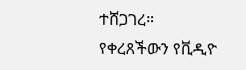ተሸጋገረ።
የቀረጸችውን የቪዲዮ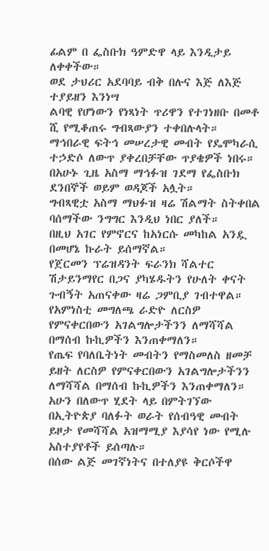ፊልም በ ፌስቡክ ዓምድዋ ላይ እንዲታይ ለቀቀችው።
ወደ ታህሪር አደባባይ ብቅ በሉና እጅ ለእጅ ተያይዘን እንነሣ
ልባዊ የሆነውን የነጻነት ጥሪዋን የተገነዘቡ በመቶ ሺ የሚቆጠሩ ግብጻውያን ተቀበሉላት።
ማኅበራዊ ፍትኅ መሠረታዊ መብት የዴሞካራሲ ተኃድሶ ለውጥ ያቀረበቻቸው ጥያቄዎች ነበሩ።
በአሁኑ ጊዜ አስማ ማኅፉዝ ገደማ የፌስቡክ ደንበኞች ወይም ወዳጆች አሏት።
ግብጻዊቷ አስማ ማህፉዝ ዛሬ ሽልማት ስትቀበል ባሰማችው ንግግር እንዲህ ነበር ያለች።
በዚህ አገር የምኖርና ከአነርሱ መካከል አንዷ በመሆኔ ኩራት ይሰማኛል።
የጀርመን ፕሬዝዳንት ፍራንክ ሻልተር ሽታይንማየር በጋና ያካሄዱትን የሁለት ቀናት ጉብኝት አጠናቀው ዛሬ ጋምቢያ ገብተዋል።
የአምነስቲ መግለጫ ራድዮ ለርስዎ የምናቀርበውን አገልግሎታችንን ለማሻሻል በማሰብ ኩኪዎችን እንጠቀማለን።
የጤፍ የባለቤትነት መብትን የማስመለስ ዘመቻ ይዘት ለርስዎ የምናቀርበውን አገልግሎታችንን ለማሻሻል በማሰብ ኩኪዎችን እንጠቀማለን።
አሁን በለውጥ ሂደት ላይ በምትገኘው በኢትዮጵያ ባለፉት ወራት የሰብዓዊ መብት ይዞታ የመሻሻል አዝማሚያ እያሳየ ነው የሚሉ አስተያየቶች ይሰጣሉ።
በሰው ልጅ መገኛነትና በተለያዩ ቅርሶችዋ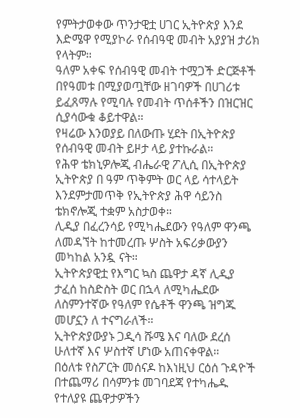የምትታወቀው ጥንታዊቷ ሀገር ኢትዮጵያ እንደ እድሜዋ የሚያኮራ የሰብዓዊ መብት አያያዝ ታሪክ የላትም።
ዓለም አቀፍ የሰብዓዊ መብት ተሟጋች ድርጅቶች በየዓመቱ በሚያወጧቸው ዘገባዎች በሀገሪቱ ይፈጸማሉ የሚባሉ የመብት ጥሰቶችን በዝርዝር ሲያሳውቁ ቆይተዋል።
የዛሬው እንወያይ በለውጡ ሂደት በኢትዮጵያ የሰብዓዊ መብት ይዞታ ላይ ያተኩራል።
የሕዋ ቴክኒዎሎጂ ብሔራዊ ፖሊሲ በኢትዮጵያ ኢትዮጵያ በ ዓም ጥቅምት ወር ላይ ሳተላይት እንደምታመጥቅ የኢትዮጵያ ሕዋ ሳይንስ ቴክኖሎጂ ተቋም አስታወቀ።
ሊዲያ በፈረንሳይ የሚካሔደውን የዓለም ዋንጫ ለመዳኘት ከተመረጡ ሦስት አፍሪቃውያን መካከል አንዷ ናት።
ኢትዮጵያዊቷ የእግር ኳስ ጨዋታ ዳኛ ሊዲያ ታፈሰ ከስድስት ወር በኋላ ለሚካሔደው ለስምንተኛው የዓለም የሴቶች ዋንጫ ዝግጁ መሆኗን ለ ተናግራለች።
ኢትዮጵያውያኑ ጋዲሳ ሹሜ እና ባለው ደረሰ ሁለተኛ እና ሦስተኛ ሆነው አጠናቀዋል።
በዕለቱ የስፖርት መሰናዶ ከእነዚህ ርዕሰ ጉዳዮች በተጨማሪ በሳምንቱ መገባደጃ የተካሔዱ የተለያዩ ጨዋታዎችን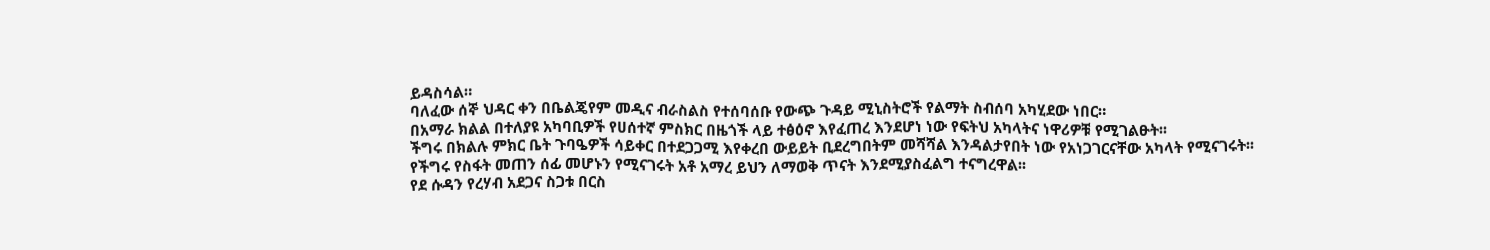ይዳስሳል።
ባለፈው ሰኞ ህዳር ቀን በቤልጄየም መዲና ብራስልስ የተሰባሰቡ የውጭ ጉዳይ ሚኒስትሮች የልማት ስብሰባ አካሂደው ነበር።
በአማራ ክልል በተለያዩ አካባቢዎች የሀሰተኛ ምስክር በዜጎች ላይ ተፅዕኖ እየፈጠረ እንደሆነ ነው የፍትህ አካላትና ነዋሪዎቹ የሚገልፁት፡፡
ችግሩ በክልሉ ምክር ቤት ጉባዔዎች ሳይቀር በተደጋጋሚ እየቀረበ ውይይት ቢደረግበትም መሻሻል እንዳልታየበት ነው የአነጋገርናቸው አካላት የሚናገሩት፡፡
የችግሩ የስፋት መጠን ሰፊ መሆኑን የሚናገሩት አቶ አማረ ይህን ለማወቅ ጥናት እንደሚያስፈልግ ተናግረዋል፡፡
የደ ሱዳን የረሃብ አደጋና ስጋቱ በርስ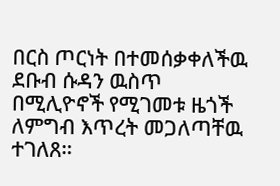በርስ ጦርነት በተመሰቃቀለችዉ ደቡብ ሱዳን ዉስጥ በሚሊዮኖች የሚገመቱ ዜጎች ለምግብ እጥረት መጋለጣቸዉ ተገለጸ።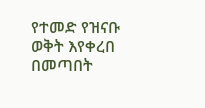የተመድ የዝናቡ ወቅት እየቀረበ በመጣበት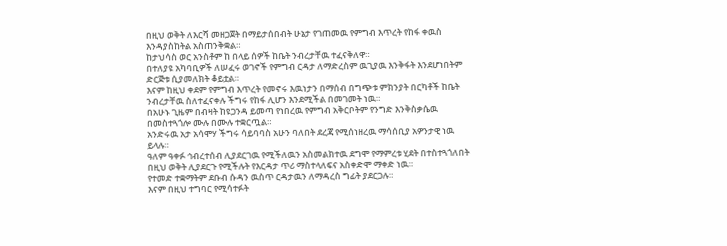በዚህ ወቅት ለእርሻ መዘጋጀት በማይታሰበብት ሁኔታ የገጠመዉ የምግብ እጥረት የከፋ ቀዉስ እንዳያስከትል አስጠንቅቋል።
ከታህሳስ ወር አንስቶም ከ በላይ ሰዎች ከቤት ንብረታቸዉ ተፈናቅለዋ።
በተለያዩ አካባቢዎች ለሠፈሩ ወገኖች የምግብ ርዳታ ለማድረስም ዉጊያዉ እንቅፋት እንደሆነበትም ድርጅቱ ሲያመለክት ቆይቷል።
እናም ከዚህ ቀደም የምግብ እጥረት የመኖሩ እዉነታን በማሰብ በግጭቱ ምክንያት በርካቶች ከቤት ንብረታቸዉ ስለተፈናቀሉ ችግሩ የከፋ ሊሆን እንደሚችል በመገመት ነዉ።
በአሁኑ ጊዜም በብዛት ከዩጋንዳ ይመጣ የነበረዉ የምግብ አቅርቦትም የንግድ እንቅስቃሴዉ በመስተጓጎሎ ሙሉ በሙሉ ተቋርጧል።
አንድሩዉ አታ አሳሞሃ ችግሩ ሳይባባስ አሁን ባለበት ደረጃ የሚሰነዘረዉ ማሳሰቢያ አዎንታዊ ነዉ ይላሉ።
ዓለም ዓቀፉ ኅብረተሰብ ሊያደርገዉ የሚችለዉን አስመልክተዉ ደግሞ የማምረቱ ሂደት በተስተጓጎለበት በዚህ ወቅት ሊያደርጉ የሚችሉት የእርዳታ ጥሪ ማስተላለፍና አስቀድሞ ማቀድ ነዉ።
የተመድ ተቋማትም ደቡብ ሱዳን ዉስጥ ርዳታዉን ለማዳረስ ግፊት ያደርጋሉ።
እናም በዚህ ተግባር የሚሳተፉት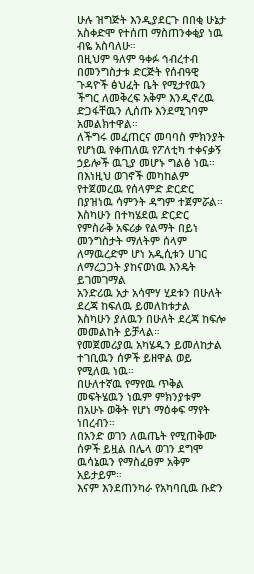ሁሉ ዝግጅት እንዲያደርጉ በበቂ ሁኔታ አስቀድሞ የተሰጠ ማስጠንቀቂያ ነዉ ብዬ አስባለሁ።
በዚህም ዓለም ዓቀፉ ኅብረተብ በመንግስታቱ ድርጅት የሰብዓዊ ጉዳዮች ፅህፈት ቤት የሚታየዉን ችግር ለመቅረፍ አቅም እንዲኖረዉ ድጋፋቸዉን ሊሰጡ እንደሚገባም አመልክተዋል።
ለችግሩ መፈጠርና መባባስ ምክንያት የሆነዉ የቀጠለዉ የፖለቲካ ተቀናቃኝ ኃይሎች ዉጊያ መሆኑ ግልፅ ነዉ።
በእነዚህ ወገኖች መካከልም የተጀመረዉ የሰላምድ ድርድር በያዝነዉ ሳምንት ዳግም ተጀምሯል።
እስካሁን በተካሄደዉ ድርድር የምስራቅ አፍሪቃ የልማት በይነ መንግስታት ማለትም ሰላም ለማዉረድም ሆነ አዲሲቱን ሀገር ለማረጋጋት ያከናወነዉ እንዴት ይገመገማል
አንድሪዉ አታ አሳሞሃ ሂደቱን በሁለት ደረጃ ከፍለዉ ይመለከቱታል እስካሁን ያለዉን በሁለት ደረጃ ከፍሎ መመልከት ይቻላል።
የመጀመሪያዉ አካሄዱን ይመለከታል ተገቢዉን ሰዎች ይዘዋል ወይ የሚለዉ ነዉ።
በሁለተኛዉ የማየዉ ጥቅል መፍትሄዉን ነዉም ምክንያቱም በአሁኑ ወቅት የሆነ ማዕቀፍ ማየት ነበረብን።
በአንድ ወገን ለዉጤት የሚጠቅሙ ሰዎች ይዟል በሌላ ወገን ደግሞ ዉሳኔዉን የማስፈፀም አቅም አይታይም።
እናም እንደጠንካራ የአካባቢዉ ቡድን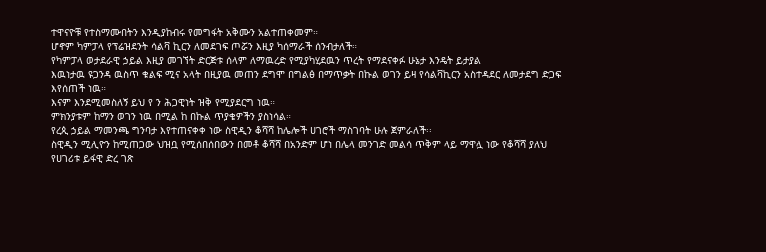ተዋናዮቹ የተስማሙበትን እንዲያከብሩ የመግፋት አቅሙን አልተጠቀመም።
ሆኖም ካምፓላ የፕሬዝደንት ሳልቫ ኪርን ለመደገፍ ጦሯን እዚያ ካሰማራች ሰንብታለች።
የካምፓላ ወታደራዊ ኃይል እዚያ መገኘት ድርጅቱ ሰላም ለማዉረድ የሚያካሂደዉን ጥረት የማደናቀፉ ሁኔታ እንዴት ይታያል
እዉነታዉ ዩጋንዳ ዉስጥ ቁልፍ ሚና አላት በዚያዉ መጠን ደግሞ በግልፅ በማጥቃት በኩል ወገን ይዛ የሳልቫኪርን አስተዳደር ለመታደግ ድጋፍ እየሰጠች ነዉ።
እናም እንደሚመስለኝ ይህ የ ን ሕጋዊነት ዝቅ የሚያደርግ ነዉ።
ምክንያቱም ከማን ወገን ነዉ በሚል ከ በኩል ጥያቄዎችን ያስነሳል።
የረጲ ኃይል ማመንጫ ግንባታ እየተጠናቀቀ ነው ስዊዲን ቆሻሻ ከሌሎች ሀገሮች ማስገባት ሁሉ ጀምራለች፡፡
ስዊዲን ሚሊዮን ከሚጠጋው ህዝቧ የሚሰበሰበውን በመቶ ቆሻሻ በአንድም ሆነ በሌላ መንገድ መልሳ ጥቅም ላይ ማዋሏ ነው የቆሻሻ ያለህ
የሀገሪቱ ይፋዊ ድረ ገጽ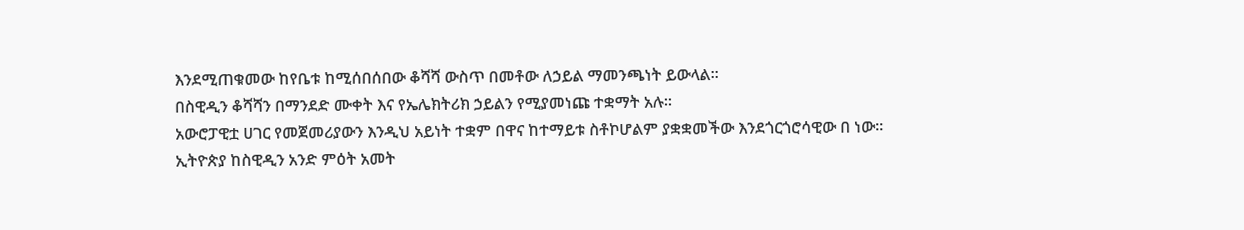እንደሚጠቁመው ከየቤቱ ከሚሰበሰበው ቆሻሻ ውስጥ በመቶው ለኃይል ማመንጫነት ይውላል፡፡
በስዊዲን ቆሻሻን በማንደድ ሙቀት እና የኤሌክትሪክ ኃይልን የሚያመነጩ ተቋማት አሉ፡፡
አውሮፓዊቷ ሀገር የመጀመሪያውን እንዲህ አይነት ተቋም በዋና ከተማይቱ ስቶኮሆልም ያቋቋመችው እንደጎርጎሮሳዊው በ ነው፡፡
ኢትዮጵያ ከስዊዲን አንድ ምዕት አመት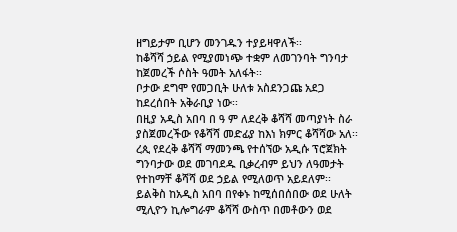ዘግይታም ቢሆን መንገዱን ተያይዛዋለች፡፡
ከቆሻሻ ኃይል የሚያመነጭ ተቋም ለመገንባት ግንባታ ከጀመረች ሶስት ዓመት አለፋት፡፡
ቦታው ደግሞ የመጋቢት ሁለቱ አስደንጋጩ አደጋ ከደረሰበት አቅራቢያ ነው፡፡
በዚያ አዲስ አበባ በ ዓ ም ለደረቅ ቆሻሻ መጣያነት ስራ ያስጀመረችው የቆሻሻ መድፊያ ከእነ ክምር ቆሻሻው አለ፡፡
ረጲ የደረቅ ቆሻሻ ማመንጫ የተሰኘው አዲሱ ፕሮጀክት ግንባታው ወደ መገባደዱ ቢቃረብም ይህን ለዓመታት የተከማቸ ቆሻሻ ወደ ኃይል የሚለወጥ አይደለም፡፡
ይልቅስ ከአዲስ አበባ በየቀኑ ከሚሰበሰበው ወደ ሁለት ሚሊዮን ኪሎግራም ቆሻሻ ውስጥ በመቶውን ወደ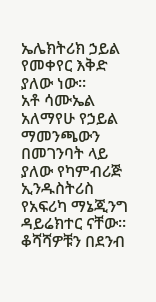ኤሌክትሪክ ኃይል የመቀየር እቅድ ያለው ነው፡፡
አቶ ሳሙኤል አለማየሁ የኃይል ማመንጫውን በመገንባት ላይ ያለው የካምብሪጅ ኢንዱስትሪስ የአፍሪካ ማኔጂንግ ዳይሬክተር ናቸው፡፡
ቆሻሻዎቹን በደንብ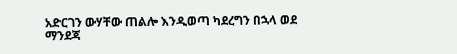አድርገን ውሃቸው ጠልሎ እንዲወጣ ካደረግን በኋላ ወደ ማንደጃ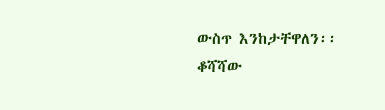ውስጥ እንከታቸዋለን፡፡
ቆሻሻው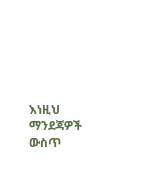እነዚህ ማንደጃዎች ውስጥ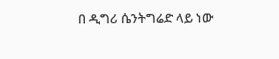በ ዲግሪ ሴንትግሬድ ላይ ነው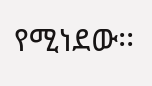የሚነደው፡፡